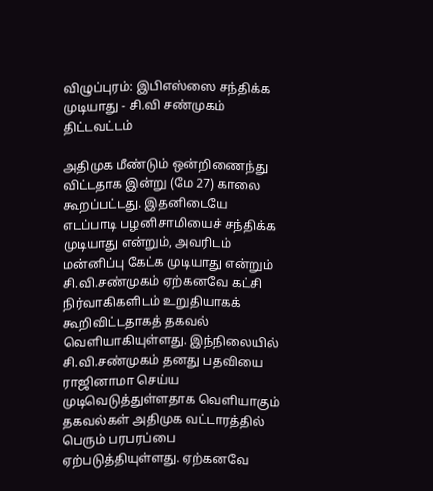விழுப்புரம்: இபிஎஸ்ஸை சந்திக்க முடியாது - சி.வி சண்முகம் திட்டவட்டம்

அதிமுக மீண்டும் ஒன்றிணைந்து விட்டதாக இன்று (மே 27) காலை கூறப்பட்டது. இதனிடையே எடப்பாடி பழனிசாமியைச் சந்திக்க முடியாது என்றும், அவரிடம் மன்னிப்பு கேட்க முடியாது என்றும் சி.வி.சண்முகம் ஏற்கனவே கட்சி நிர்வாகிகளிடம் உறுதியாகக் கூறிவிட்டதாகத் தகவல் வெளியாகியுள்ளது. இந்நிலையில் சி.வி.சண்முகம் தனது பதவியை ராஜினாமா செய்ய முடிவெடுத்துள்ளதாக வெளியாகும் தகவல்கள் அதிமுக வட்டாரத்தில் பெரும் பரபரப்பை ஏற்படுத்தியுள்ளது. ஏற்கனவே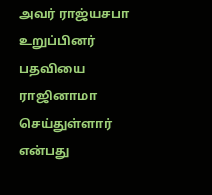அவர் ராஜ்யசபா உறுப்பினர் பதவியை ராஜினாமா செய்துள்ளார் என்பது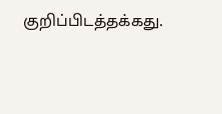குறிப்பிடத்தக்கது.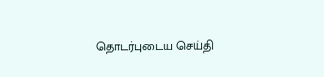தொடர்புடைய செய்தி